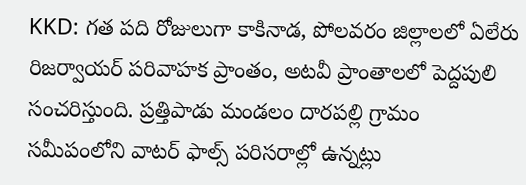KKD: గత పది రోజులుగా కాకినాడ, పోలవరం జిల్లాలలో ఏలేరు రిజర్వాయర్ పరివాహక ప్రాంతం, అటవీ ప్రాంతాలలో పెద్దపులి సంచరిస్తుంది. ప్రత్తిపాడు మండలం దారపల్లి గ్రామం సమీపంలోని వాటర్ ఫాల్స్ పరిసరాల్లో ఉన్నట్లు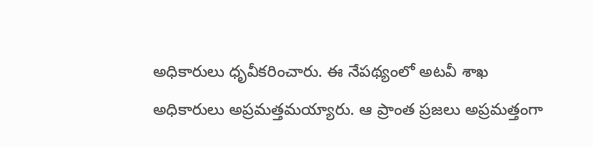అధికారులు ధృవీకరించారు. ఈ నేపథ్యంలో అటవీ శాఖ అధికారులు అప్రమత్తమయ్యారు. ఆ ప్రాంత ప్రజలు అప్రమత్తంగా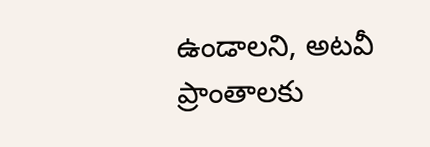ఉండాలని, అటవీ ప్రాంతాలకు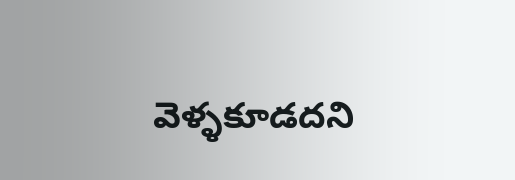వెళ్ళకూడదని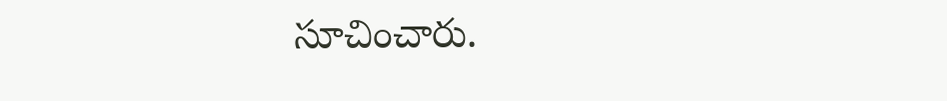సూచించారు.